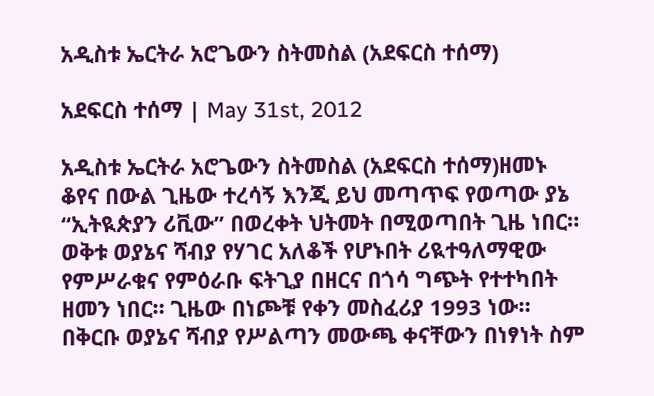አዲስቱ ኤርትራ አሮጌውን ስትመስል (አደፍርስ ተሰማ)

አደፍርስ ተሰማ | May 31st, 2012

አዲስቱ ኤርትራ አሮጌውን ስትመስል (አደፍርስ ተሰማ)ዘመኑ ቆየና በውል ጊዜው ተረሳኝ እንጂ ይህ መጣጥፍ የወጣው ያኔ “ኢትዪጵያን ሪቪው” በወረቀት ህትመት በሚወጣበት ጊዜ ነበር። ወቅቱ ወያኔና ሻብያ የሃገር አለቆች የሆኑበት ሪዪተዓለማዊው የምሥራቁና የምዕራቡ ፍትጊያ በዘርና በጎሳ ግጭት የተተካበት ዘመን ነበር። ጊዜው በነጮቹ የቀን መስፈሪያ 1993 ነው።
በቅርቡ ወያኔና ሻብያ የሥልጣን መውጫ ቀናቸውን በነፃነት ስም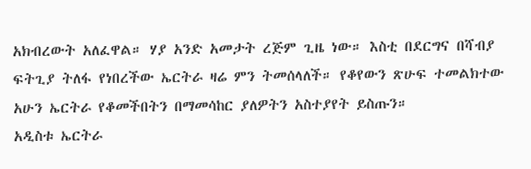አክብረውት አለፈዋል። ሃያ አንድ አመታት ረጅም ጊዜ ነው። እስቲ በደርግና በሻብያ ፍትጊያ ትለፋ የነበረችው ኤርትራ ዛሬ ምን ትመሰላለች። የቆየውን ጽሁፍ ተመልክተው አሁን ኤርትራ የቆመችበትን በማመሳከር ያለዎትን አስተያየት ይስጡን።
አዲስቱ ኤርትራ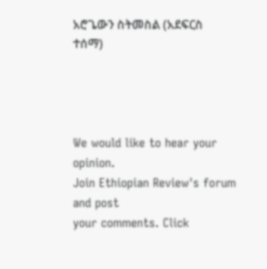አሮጌውን ስትመስል (አደፍርስ ተሰማ)




We would like to hear your opinion.
Join Ethiopian Review's forum and post
your comments. Click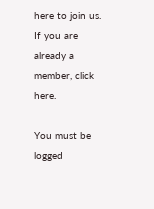here to join us.
If you are already a member, click here.

You must be logged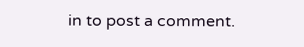in to post a comment.